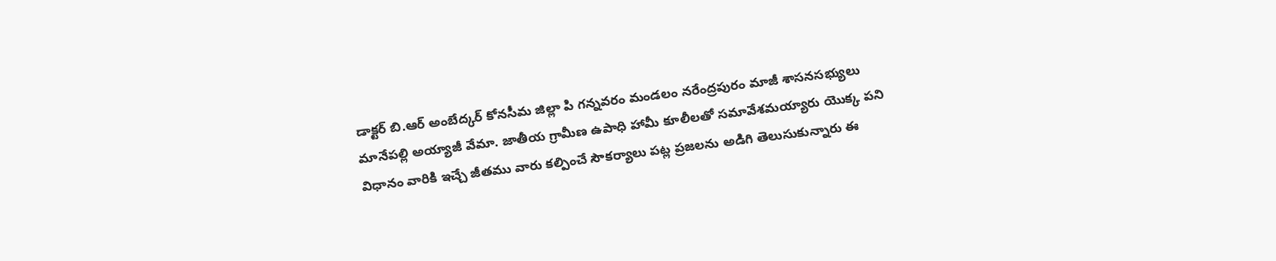డాక్టర్ బి.ఆర్ అంబేద్కర్ కోనసీమ జిల్లా పి గన్నవరం మండలం నరేంద్రపురం మాజీ శాసనసభ్యులు మానేపల్లి అయ్యాజీ వేమా. జాతీయ గ్రామీణ ఉపాధి హామీ కూలీలతో సమావేశమయ్యారు యొక్క పని విధానం వారికి ఇచ్చే జీతము వారు కల్పించే సౌకర్యాలు పట్ల ప్రజలను అడిగి తెలుసుకున్నారు ఈ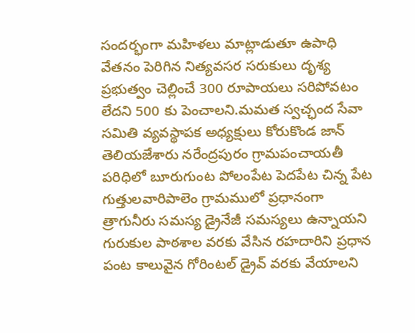సందర్భంగా మహిళలు మాట్లాడుతూ ఉపాధి వేతనం పెరిగిన నిత్యవసర సరుకులు దృశ్య ప్రభుత్వం చెల్లించే 300 రూపాయలు సరిపోవటం లేదని 500 కు పెంచాలని.మమత స్వచ్ఛంద సేవా సమితి వ్యవస్థాపక అధ్యక్షులు కోరుకొండ జాన్ తెలియజేశారు నరేంద్రపురం గ్రామపంచాయతీ పరిధిలో బూరుగుంట పోలంపేట పెదపేట చిన్న పేట గుత్తులవారిపాలెం గ్రామములో ప్రధానంగా త్రాగునీరు సమస్య డ్రైనేజీ సమస్యలు ఉన్నాయని గురుకుల పాఠశాల వరకు వేసిన రహదారిని ప్రధాన పంట కాలువైన గోరింటల్ డ్రైవ్ వరకు వేయాలని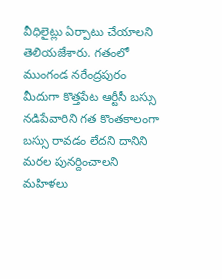వీధిలైట్లు ఏర్పాటు చేయాలని తెలియజేశారు. గతంలో ముంగండ నరేంద్రపురం మీదుగా కొత్తపేట ఆర్టీసీ బస్సు నడిపేవారిని గత కొంతకాలంగా బస్సు రావడం లేదని దానిని మరల పునర్దించాలని మహిళలు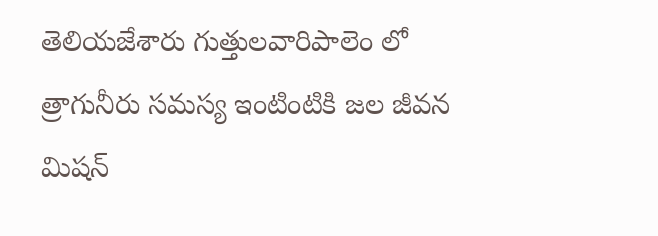తెలియజేశారు గుత్తులవారిపాలెం లో త్రాగునీరు సమస్య ఇంటింటికి జల జీవన మిషన్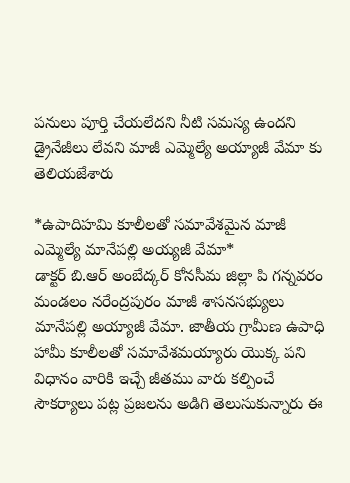పనులు పూర్తి చేయలేదని నీటి సమస్య ఉందని డ్రైనేజీలు లేవని మాజీ ఎమ్మెల్యే అయ్యాజీ వేమా కు తెలియజేశారు

*ఉపాదిహమి కూలీలతో సమావేశమైన మాజీ ఎమ్మెల్యే మానేపల్లి అయ్యజీ వేమా*
డాక్టర్ బి.ఆర్ అంబేద్కర్ కోనసీమ జిల్లా పి గన్నవరం మండలం నరేంద్రపురం మాజీ శాసనసభ్యులు మానేపల్లి అయ్యాజీ వేమా. జాతీయ గ్రామీణ ఉపాధి హామీ కూలీలతో సమావేశమయ్యారు యొక్క పని విధానం వారికి ఇచ్చే జీతము వారు కల్పించే సౌకర్యాలు పట్ల ప్రజలను అడిగి తెలుసుకున్నారు ఈ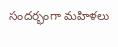సందర్భంగా మహిళలు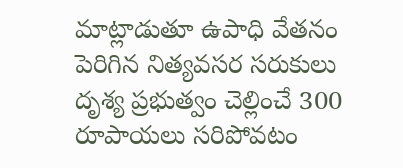మాట్లాడుతూ ఉపాధి వేతనం పెరిగిన నిత్యవసర సరుకులు దృశ్య ప్రభుత్వం చెల్లించే 300 రూపాయలు సరిపోవటం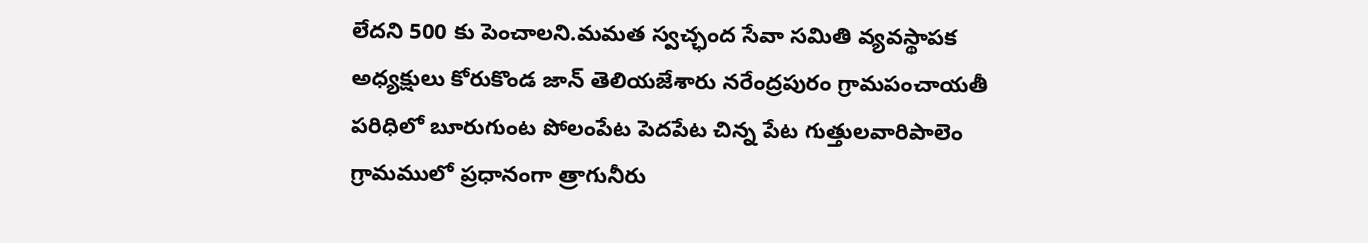లేదని 500 కు పెంచాలని.మమత స్వచ్ఛంద సేవా సమితి వ్యవస్థాపక అధ్యక్షులు కోరుకొండ జాన్ తెలియజేశారు నరేంద్రపురం గ్రామపంచాయతీ పరిధిలో బూరుగుంట పోలంపేట పెదపేట చిన్న పేట గుత్తులవారిపాలెం గ్రామములో ప్రధానంగా త్రాగునీరు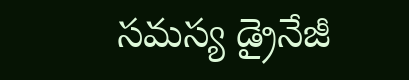సమస్య డ్రైనేజీ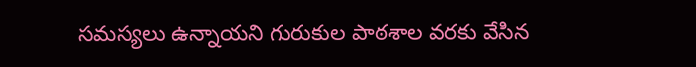సమస్యలు ఉన్నాయని గురుకుల పాఠశాల వరకు వేసిన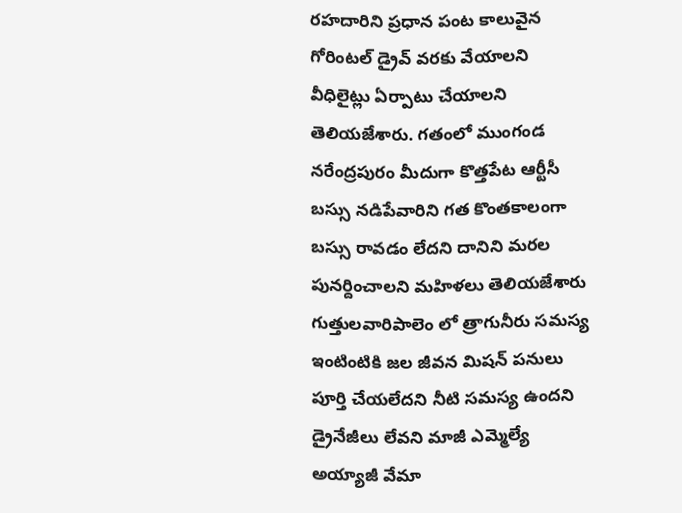రహదారిని ప్రధాన పంట కాలువైన గోరింటల్ డ్రైవ్ వరకు వేయాలని వీధిలైట్లు ఏర్పాటు చేయాలని తెలియజేశారు. గతంలో ముంగండ నరేంద్రపురం మీదుగా కొత్తపేట ఆర్టీసీ బస్సు నడిపేవారిని గత కొంతకాలంగా బస్సు రావడం లేదని దానిని మరల పునర్దించాలని మహిళలు తెలియజేశారు గుత్తులవారిపాలెం లో త్రాగునీరు సమస్య ఇంటింటికి జల జీవన మిషన్ పనులు పూర్తి చేయలేదని నీటి సమస్య ఉందని డ్రైనేజీలు లేవని మాజీ ఎమ్మెల్యే అయ్యాజీ వేమా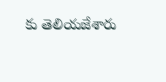కు తెలియజేశారు